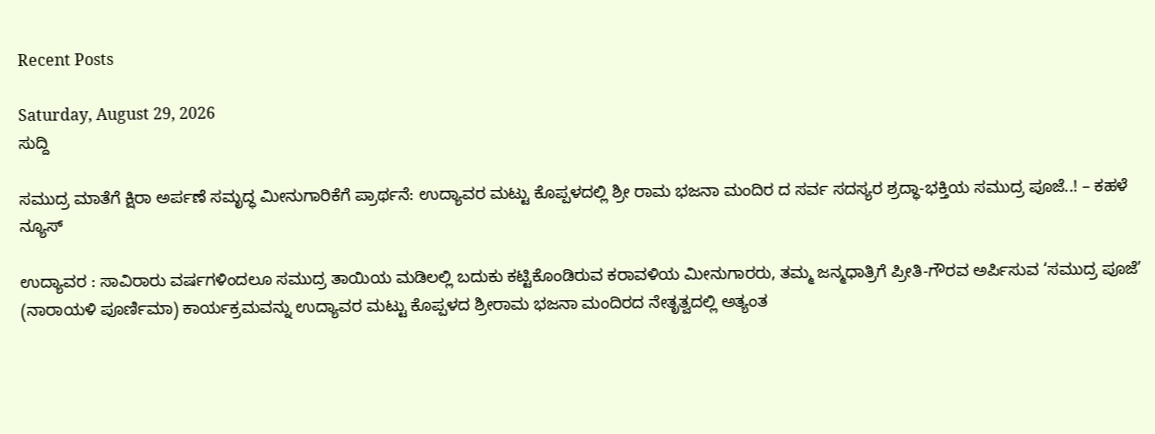Recent Posts

Saturday, August 29, 2026
ಸುದ್ದಿ

ಸಮುದ್ರ ಮಾತೆಗೆ ಕ್ಷಿರಾ ಅರ್ಪಣೆ ಸಮೃದ್ಧ ಮೀನುಗಾರಿಕೆಗೆ ಪ್ರಾರ್ಥನೆ: ಉದ್ಯಾವರ ಮಟ್ಟು ಕೊಪ್ಪಳದಲ್ಲಿ ಶ್ರೀ ರಾಮ ಭಜನಾ ಮಂದಿರ ದ ಸರ್ವ ಸದಸ್ಯರ ಶ್ರದ್ಧಾ-ಭಕ್ತಿಯ ಸಮುದ್ರ ಪೂಜೆ..! – ಕಹಳೆ ನ್ಯೂಸ್

ಉದ್ಯಾವರ : ಸಾವಿರಾರು ವರ್ಷಗಳಿಂದಲೂ ಸಮುದ್ರ ತಾಯಿಯ ಮಡಿಲಲ್ಲಿ ಬದುಕು ಕಟ್ಟಿಕೊಂಡಿರುವ ಕರಾವಳಿಯ ಮೀನುಗಾರರು, ತಮ್ಮ ಜನ್ಮಧಾತ್ರಿಗೆ ಪ್ರೀತಿ-ಗೌರವ ಅರ್ಪಿಸುವ ‘ಸಮುದ್ರ ಪೂಜೆ’ (ನಾರಾಯಳಿ ಪೂರ್ಣಿಮಾ) ಕಾರ್ಯಕ್ರಮವನ್ನು ಉದ್ಯಾವರ ಮಟ್ಟು ಕೊಪ್ಪಳದ ಶ್ರೀರಾಮ ಭಜನಾ ಮಂದಿರದ ನೇತೃತ್ವದಲ್ಲಿ ಅತ್ಯಂತ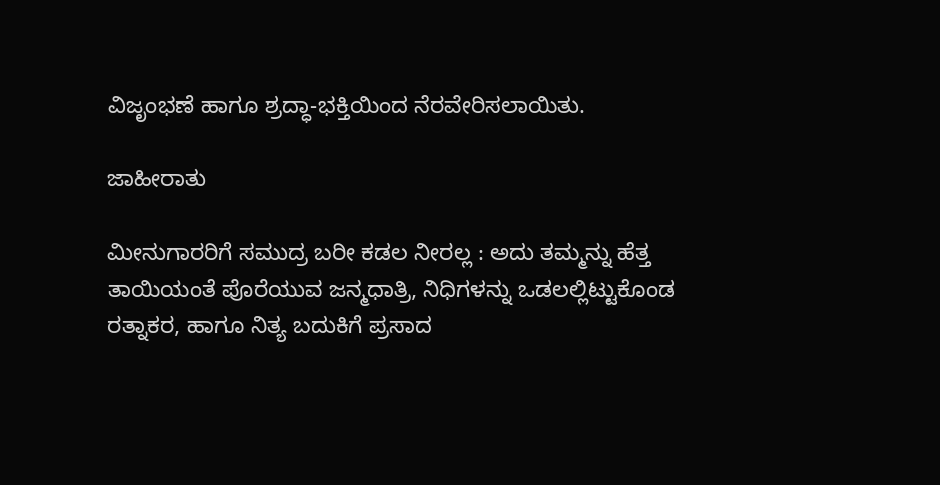ವಿಜೃಂಭಣೆ ಹಾಗೂ ಶ್ರದ್ಧಾ-ಭಕ್ತಿಯಿಂದ ನೆರವೇರಿಸಲಾಯಿತು.

ಜಾಹೀರಾತು

ಮೀನುಗಾರರಿಗೆ ಸಮುದ್ರ ಬರೀ ಕಡಲ ನೀರಲ್ಲ : ಅದು ತಮ್ಮನ್ನು ಹೆತ್ತ ತಾಯಿಯಂತೆ ಪೊರೆಯುವ ಜನ್ಮಧಾತ್ರಿ, ನಿಧಿಗಳನ್ನು ಒಡಲಲ್ಲಿಟ್ಟುಕೊಂಡ ರತ್ನಾಕರ, ಹಾಗೂ ನಿತ್ಯ ಬದುಕಿಗೆ ಪ್ರಸಾದ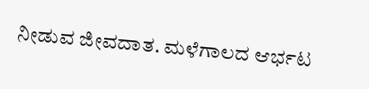ನೀಡುವ ಜೀವದಾತ. ಮಳೆಗಾಲದ ಆರ್ಭಟ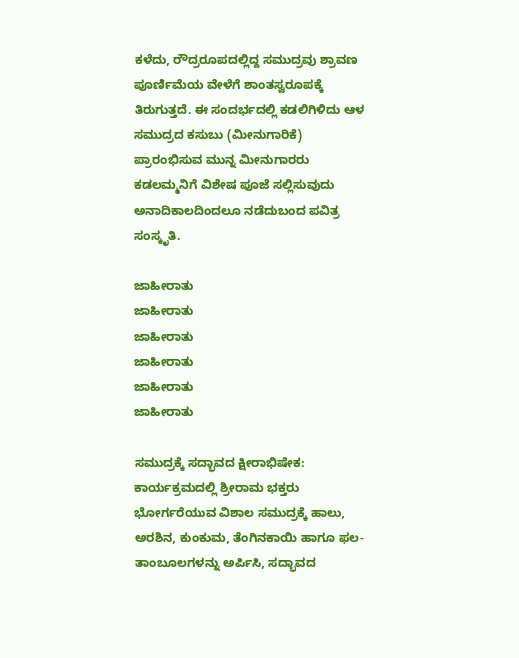ಕಳೆದು, ರೌದ್ರರೂಪದಲ್ಲಿದ್ದ ಸಮುದ್ರವು ಶ್ರಾವಣ ಪೂರ್ಣಿಮೆಯ ವೇಳೆಗೆ ಶಾಂತಸ್ವರೂಪಕ್ಕೆ ತಿರುಗುತ್ತದೆ. ಈ ಸಂದರ್ಭದಲ್ಲಿ ಕಡಲಿಗಿಳಿದು ಆಳ ಸಮುದ್ರದ ಕಸುಬು (ಮೀನುಗಾರಿಕೆ) ಪ್ರಾರಂಭಿಸುವ ಮುನ್ನ ಮೀನುಗಾರರು ಕಡಲಮ್ಮನಿಗೆ ವಿಶೇಷ ಪೂಜೆ ಸಲ್ಲಿಸುವುದು ಅನಾದಿಕಾಲದಿಂದಲೂ ನಡೆದುಬಂದ ಪವಿತ್ರ ಸಂಸ್ಕೃತಿ.

ಜಾಹೀರಾತು
ಜಾಹೀರಾತು
ಜಾಹೀರಾತು
ಜಾಹೀರಾತು
ಜಾಹೀರಾತು
ಜಾಹೀರಾತು

ಸಮುದ್ರಕ್ಕೆ ಸದ್ಭಾವದ ಕ್ಷೀರಾಭಿಷೇಕ: ಕಾರ್ಯಕ್ರಮದಲ್ಲಿ ಶ್ರೀರಾಮ ಭಕ್ತರು ಭೋರ್ಗರೆಯುವ ವಿಶಾಲ ಸಮುದ್ರಕ್ಕೆ ಹಾಲು, ಅರಶಿನ, ಕುಂಕುಮ, ತೆಂಗಿನಕಾಯಿ ಹಾಗೂ ಫಲ-ತಾಂಬೂಲಗಳನ್ನು ಅರ್ಪಿಸಿ, ಸದ್ಭಾವದ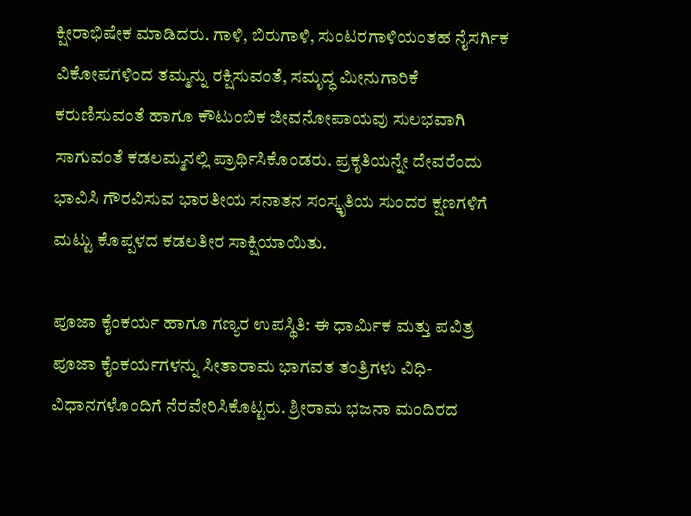ಕ್ಷೀರಾಭಿಷೇಕ ಮಾಡಿದರು. ಗಾಳಿ, ಬಿರುಗಾಳಿ, ಸುಂಟರಗಾಳಿಯಂತಹ ನೈಸರ್ಗಿಕ ವಿಕೋಪಗಳಿಂದ ತಮ್ಮನ್ನು ರಕ್ಷಿಸುವಂತೆ, ಸಮೃದ್ಧ ಮೀನುಗಾರಿಕೆ ಕರುಣಿಸುವಂತೆ ಹಾಗೂ ಕೌಟುಂಬಿಕ ಜೀವನೋಪಾಯವು ಸುಲಭವಾಗಿ ಸಾಗುವಂತೆ ಕಡಲಮ್ಮನಲ್ಲಿ ಪ್ರಾರ್ಥಿಸಿಕೊಂಡರು. ಪ್ರಕೃತಿಯನ್ನೇ ದೇವರೆಂದು ಭಾವಿಸಿ ಗೌರವಿಸುವ ಭಾರತೀಯ ಸನಾತನ ಸಂಸ್ಕೃತಿಯ ಸುಂದರ ಕ್ಷಣಗಳಿಗೆ ಮಟ್ಟು ಕೊಪ್ಪಳದ ಕಡಲತೀರ ಸಾಕ್ಷಿಯಾಯಿತು.

ಪೂಜಾ ಕೈಂಕರ್ಯ ಹಾಗೂ ಗಣ್ಯರ ಉಪಸ್ಥಿತಿ: ಈ ಧಾರ್ಮಿಕ ಮತ್ತು ಪವಿತ್ರ ಪೂಜಾ ಕೈಂಕರ್ಯಗಳನ್ನು ಸೀತಾರಾಮ ಭಾಗವತ ತಂತ್ರಿಗಳು ವಿಧಿ-ವಿಧಾನಗಳೊಂದಿಗೆ ನೆರವೇರಿಸಿಕೊಟ್ಟರು. ಶ್ರೀರಾಮ ಭಜನಾ ಮಂದಿರದ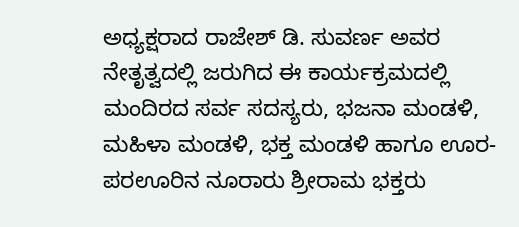ಅಧ್ಯಕ್ಷರಾದ ರಾಜೇಶ್ ಡಿ. ಸುವರ್ಣ ಅವರ ನೇತೃತ್ವದಲ್ಲಿ ಜರುಗಿದ ಈ ಕಾರ್ಯಕ್ರಮದಲ್ಲಿ ಮಂದಿರದ ಸರ್ವ ಸದಸ್ಯರು, ಭಜನಾ ಮಂಡಳಿ, ಮಹಿಳಾ ಮಂಡಳಿ, ಭಕ್ತ ಮಂಡಳಿ ಹಾಗೂ ಊರ-ಪರಊರಿನ ನೂರಾರು ಶ್ರೀರಾಮ ಭಕ್ತರು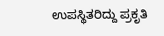ಉಪಸ್ಥಿತರಿದ್ದು ಪ್ರಕೃತಿ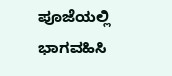ಪೂಜೆಯಲ್ಲಿ ಭಾಗವಹಿಸಿ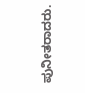ಪುನೀತರಾದರು.